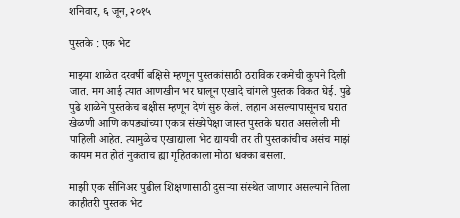शनिवार, ६ जून, २०१५

पुस्तके : एक भेट

माझ्या शाळेत दरवर्षी बक्षिसे म्हणून पुस्तकांसाठी ठराविक रकमेची कुपने दिली जात. मग आई त्यात आणखीन भर घालून एखादे चांगले पुस्तक विकत घेई. पुढे पुढे शाळेने पुस्तकेच बक्षीस म्हणून देणं सुरु केलं. लहान असल्यापासूनच घरात खेळणी आणि कपड्यांच्या एकत्र संख्येपेक्षा जास्त पुस्तके घरात असलेली मी पाहिली आहेत. त्यामुळेच एखाद्याला भेट द्यायची तर ती पुस्तकांचीच असंच माझं कायम मत होतं नुकताच ह्या गृहितकाला मोठा धक्का बसला.

माझी एक सीनिअर पुढील शिक्षणासाठी दुसऱ्या संस्थेत जाणार असल्याने तिला काहीतरी पुस्तक भेट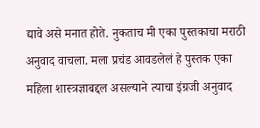द्यावे असे मनात होते. नुकताच मी एका पुस्तकाचा मराठी अनुवाद वाचला. मला प्रचंड आवडलेलं हे पुस्तक एका महिला शास्त्रज्ञाबद्दल असल्याने त्याचा इंग्रजी अनुवाद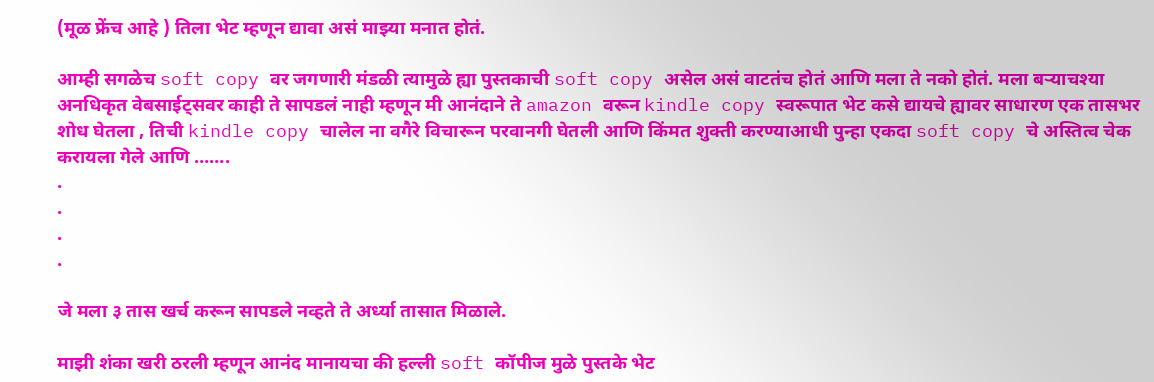(मूळ फ्रेंच आहे ) तिला भेट म्हणून द्यावा असं माझ्या मनात होतं.

आम्ही सगळेच soft copy वर जगणारी मंडळी त्यामुळे ह्या पुस्तकाची soft copy असेल असं वाटतंच होतं आणि मला ते नको होतं. मला बऱ्याचश्या अनधिकृत वेबसाईट्सवर काही ते सापडलं नाही म्हणून मी आनंदाने ते amazon वरून kindle copy स्वरूपात भेट कसे द्यायचे ह्यावर साधारण एक तासभर शोध घेतला , तिची kindle copy चालेल ना वगैरे विचारून परवानगी घेतली आणि किंमत शुक्ती करण्याआधी पुन्हा एकदा soft copy चे अस्तित्व चेक करायला गेले आणि …….
.
.
.
.

जे मला ३ तास खर्च करून सापडले नव्हते ते अर्ध्या तासात मिळाले.

माझी शंका खरी ठरली म्हणून आनंद मानायचा की हल्ली soft कॉपीज मुळे पुस्तके भेट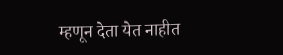म्हणून देता येत नाहीत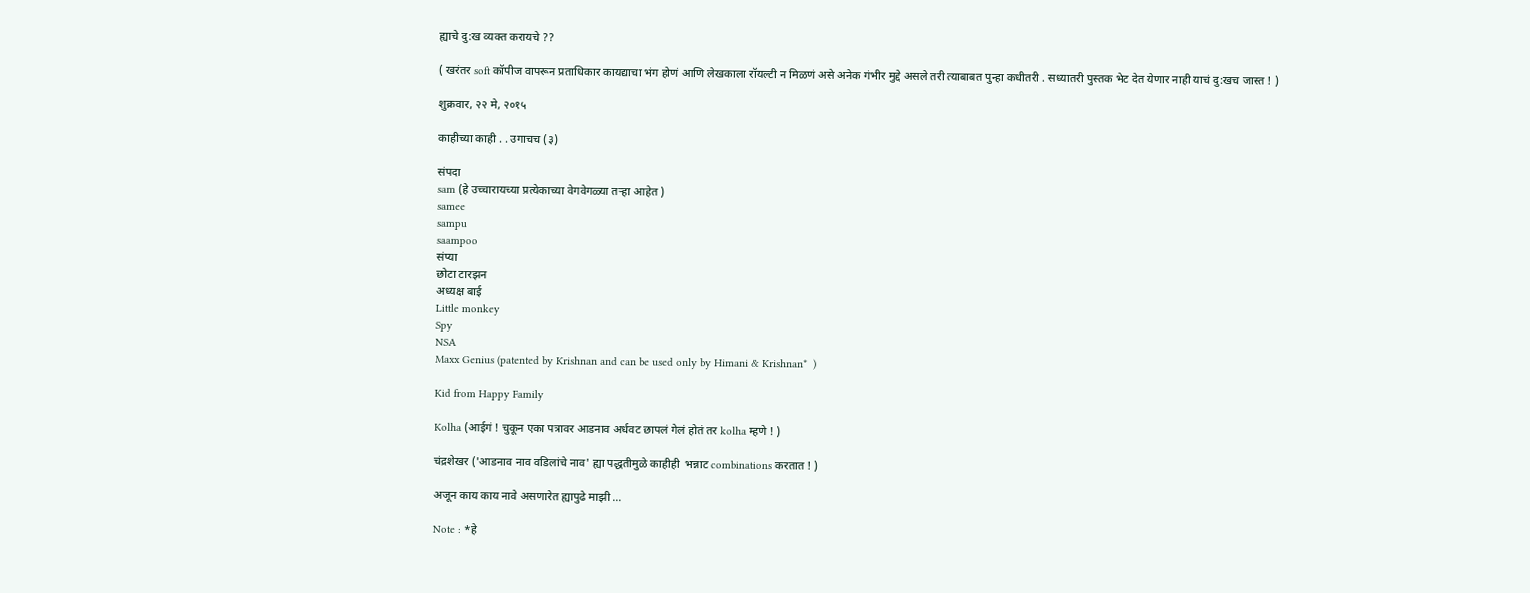ह्याचे दु:ख व्यक्त करायचे ??

( खरंतर soft कॉपीज वापरून प्रताधिकार कायद्याचा भंग होणं आणि लेखकाला रॉयल्टी न मिळणं असे अनेक गंभीर मुद्दे असले तरी त्याबाबत पुन्हा कधीतरी . सध्यातरी पुस्तक भेट देत येणार नाही याचं दु:खच जास्त ! )

शुक्रवार, २२ मे, २०१५

काहीच्या काही . . उगाचच (३)

संपदा
sam (हे उच्चारायच्या प्रत्येकाच्या वेगवेगळ्या तऱ्हा आहेत )
samee
sampu
saampoo
संप्या
छोटा टारझन
अध्यक्ष बाई
Little monkey
Spy
NSA
Maxx Genius (patented by Krishnan and can be used only by Himani & Krishnan*  )

Kid from Happy Family

Kolha (आईगं ! चुकून एका पत्रावर आडनाव अर्धवट छापलं गेलं होतं तर kolha म्हणे ! )

चंद्रशेखर ('आडनाव नाव वडिलांचे नाव' ह्या पद्धतीमुळे काहीही  भन्नाट combinations करतात ! )

अजून काय काय नावे असणारेत ह्यापुढे माझी …

Note : *हे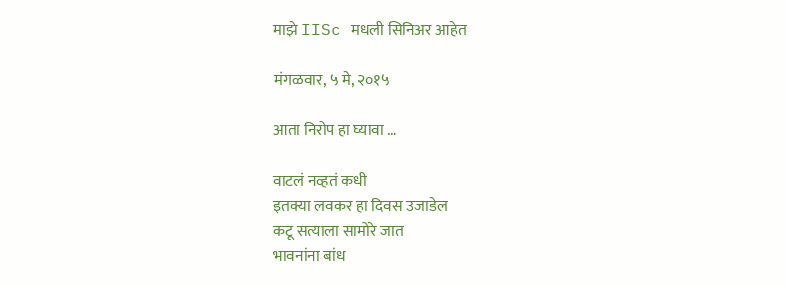माझे IISc मधली सिनिअर आहेत

मंगळवार, ५ मे, २०१५

आता निरोप हा घ्यावा …

वाटलं नव्हतं कधी
इतक्या लवकर हा दिवस उजाडेल
कटू सत्याला सामोरे जात
भावनांना बांध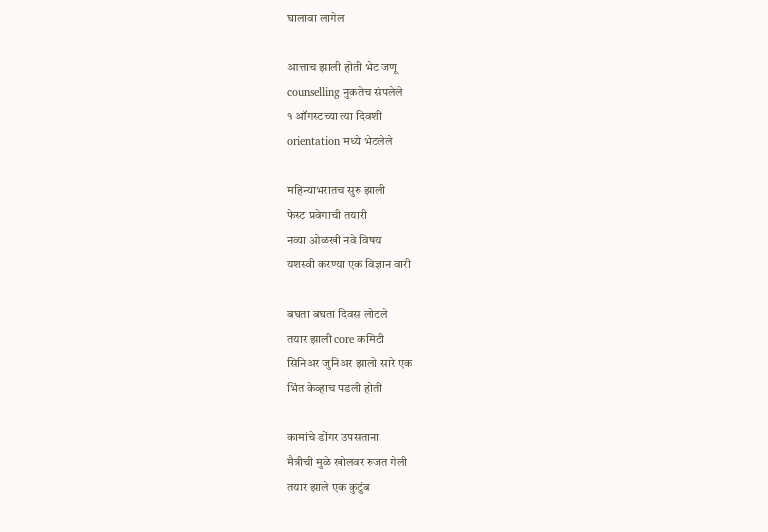घालावा लागेल

आत्ताच झाली होती भेट जणू
counselling नुकतेच संपलेले
१ ऑगस्टच्या त्या दिवशी
orientation मध्ये भेटलेले

महिन्याभरातच सुरु झाली
फेस्ट प्रवेगाची तयारी
नव्या ओळखी नवे विषय
यशस्वी करण्या एक विज्ञान वारी

बघता बघता दिवस लोटले
तयार झाली core कमिटी
सिनिअर जुनिअर झालो सारे एक
भिंत केव्हाच पडली होती

कामांचे डोंगर उपसताना
मैत्रीची मुळे खोलवर रुजत गेली
तयार झाले एक कुटुंब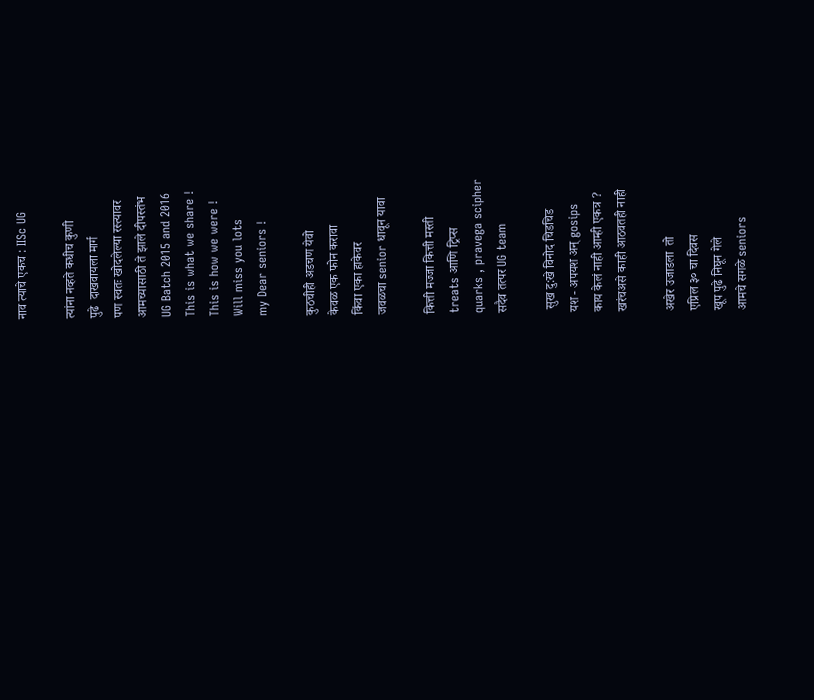नाव त्याचे एकच : IISc UG

त्यांना नव्हते कधीच कुणी
पुढे  दाखवायला मार्ग
पण स्वतः खोदलेल्या रस्त्यावर
आमच्यासाठी ते झाले दीपस्तंभ
UG Batch 2015 and 2016
This is what we share !
This is how we were !
Will miss you lots
my Dear seniors !

कुठचीही अडचण येवो
केवळ एक फोन करावा
किंवा एका हाकेवर
जवळचा senior धावून यावा

कित्ती मज्जा कित्ती मस्ती
treats आणि ट्रिप्स
quarks , pravega scipher
सदैव तत्पर UG team

 सुख दु:खे विनोद चिडचिड
यश - अपयश अन् gosips
काय केलं नाही आम्ही एकत्र ?
खरंचअसे काही आठवतही नाही

अखेर उजाडला  तो
एप्रिल ३० चा दिवस
खूप पुढे निघून गेले
आमचे सगळे seniors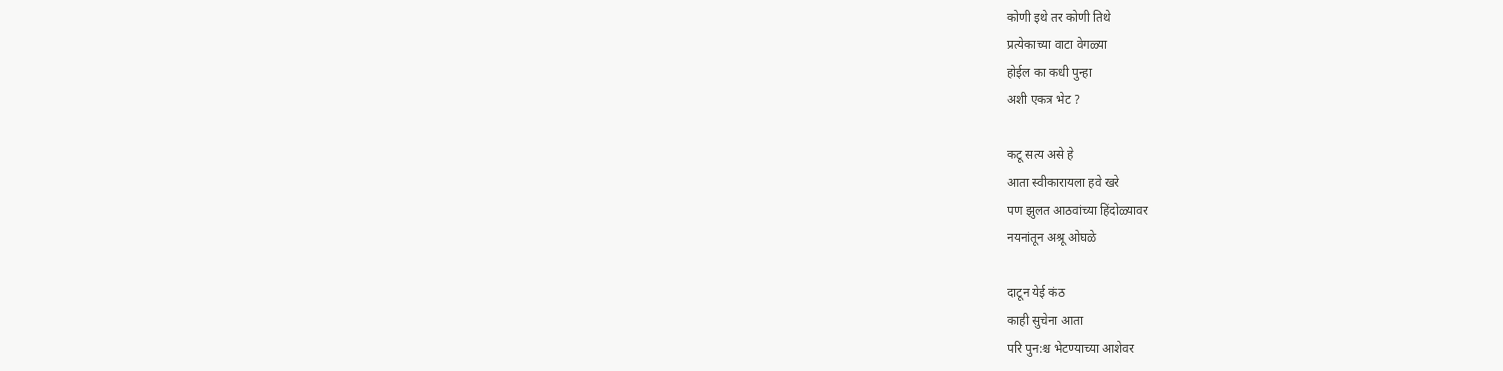कोणी इथे तर कोणी तिथे
प्रत्येकाच्या वाटा वेगळ्या
होईल का कधी पुन्हा
अशी एकत्र भेट ?

कटू सत्य असे हे
आता स्वीकारायला हवे खरे
पण झुलत आठवांच्या हिंदोळ्यावर
नयनांतून अश्रू ओघळे

दाटून येई कंठ
काही सुचेना आता
परि पुन:श्च भेटण्याच्या आशेवर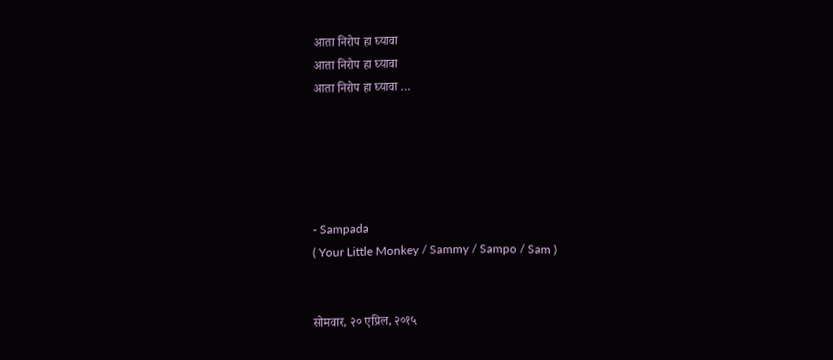आता निरोप हा घ्यावा
आता निरोप हा घ्यावा
आता निरोप हा घ्यावा …





- Sampada
( Your Little Monkey / Sammy / Sampo / Sam )


सोमवार, २० एप्रिल, २०१५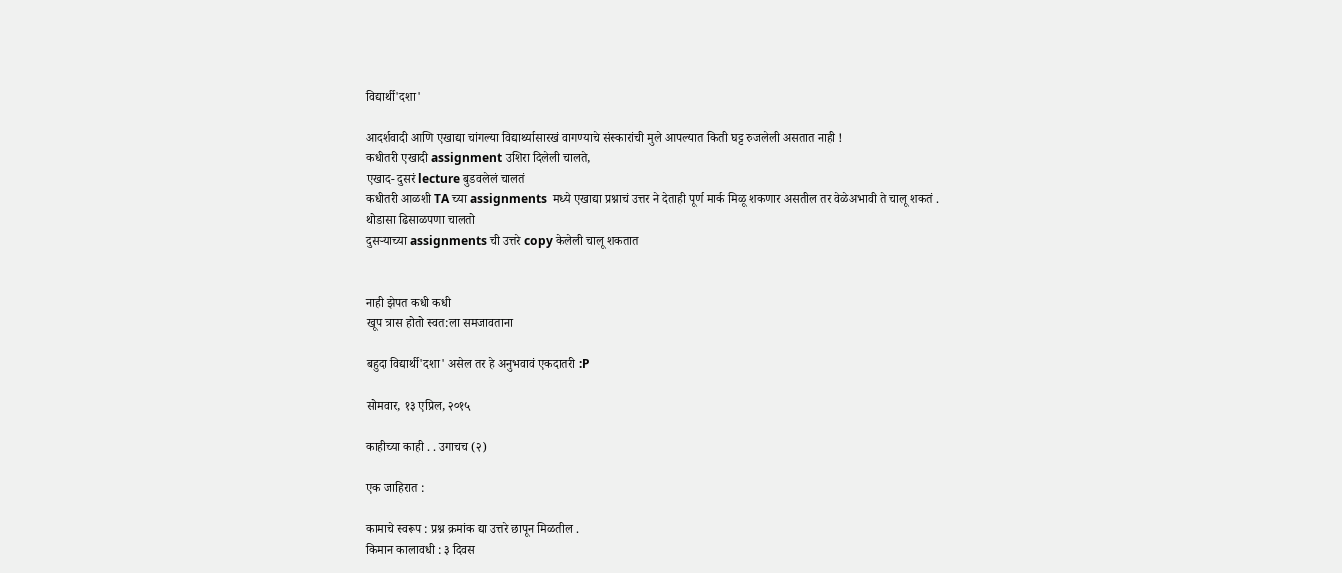विद्यार्थी'दशा'

आदर्शवादी आणि एखाद्या चांगल्या विद्यार्थ्यासारखं वागण्याचे संस्कारांची मुले आपल्यात किती घट्ट रुजलेली असतात नाही !
कधीतरी एखादी assignment उशिरा दिलेली चालते,
एखाद- दुसरं lecture बुडवलेलं चालतं
कधीतरी आळशी TA च्या assignments  मध्ये एखाद्या प्रश्नाचं उत्तर ने देताही पूर्ण मार्क मिळू शकणार असतील तर वेळेअभावी ते चालू शकतं .
थोडासा ढिसाळपणा चालतो
दुसऱ्याच्या assignments ची उत्तरे copy केलेली चालू शकतात


नाही झेपत कधी कधी
खूप त्रास होतो स्वत:ला समजावताना

बहुदा विद्यार्थी'दशा' असेल तर हे अनुभवावं एकदातरी :P

सोमवार, १३ एप्रिल, २०१५

काहीच्या काही . . उगाचच (२)

एक जाहिरात :

कामाचे स्वरूप : प्रश्न क्रमांक द्या उत्तरे छापून मिळतील .
किमान कालावधी : ३ दिवस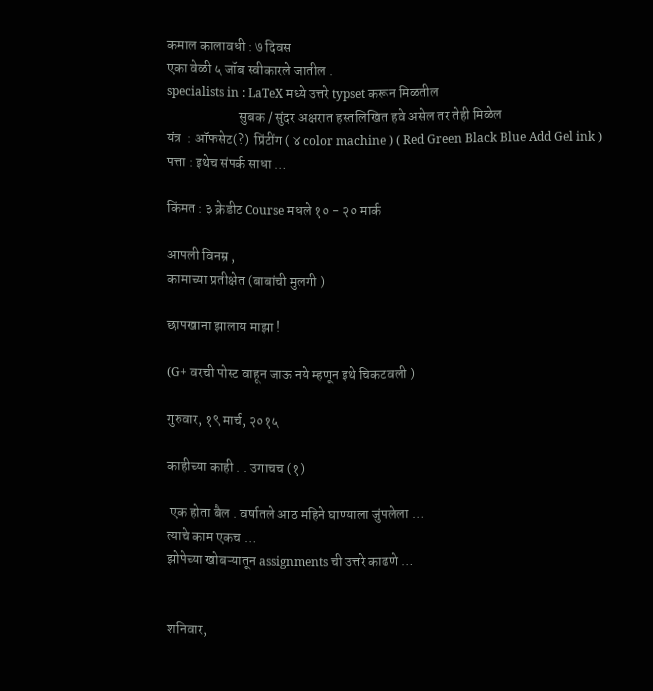कमाल कालावधी : ७ दिवस
एका वेळी ५ जॉब स्वीकारले जातील .
specialists in : LaTeX मध्ये उत्तरे typset करून मिळतील
                          सुबक / सुंदर अक्षरात हस्तलिखित हवे असेल तर तेही मिळेल
यंत्र  : ऑफसेट(?)  प्रिंटींग ( ४ color machine ) ( Red Green Black Blue Add Gel ink )
पत्ता : इथेच संपर्क साधा …

किंमत : ३ क्रेडीट Course मधले १० - २० मार्क

आपली विनम्र ,
कामाच्या प्रतीक्षेत (बाबांची मुलगी )

छापखाना झालाय माझा !

(G+ वरची पोस्ट वाहून जाऊ नये म्हणून इथे चिकटवली )

गुरुवार, १९ मार्च, २०१५

काहीच्या काही . . उगाचच (१)

 एक होता बैल . वर्षातले आठ महिने घाण्याला जुंपलेला …
त्याचे काम एकच …
झोपेच्या खोबऱ्यातून assignments ची उत्तरे काढणे …


शनिवार,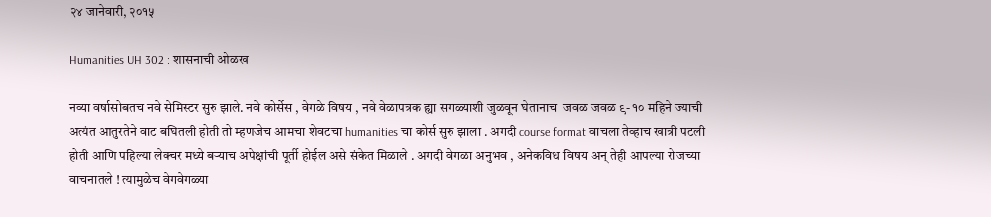२४ जानेवारी, २०१५

Humanities UH 302 : शासनाची ओळख

नव्या वर्षासोबतच नवे सेमिस्टर सुरु झाले. नवे कोर्सेस , वेगळे विषय , नवे वेळापत्रक ह्या सगळ्याशी जुळवून घेतानाच  जवळ जवळ ९- १० महिने ज्याची अत्यंत आतुरतेने वाट बघितली होती तो म्हणजेच आमचा शेवटचा humanities चा कोर्स सुरु झाला . अगदी course format वाचला तेव्हाच खात्री पटली होती आणि पहिल्या लेक्चर मध्ये बऱ्याच अपेक्षांची पूर्ती होईल असे संकेत मिळाले . अगदी वेगळा अनुभव , अनेकविध विषय अन् तेही आपल्या रोजच्या वाचनातले ! त्यामुळेच वेगवेगळ्या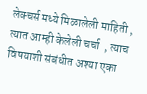लेक्चर्स मध्ये मिळालेली माहिती , त्यात आम्ही केलेली चर्चा  , त्याच विषयाशी संबंधीत अश्या एका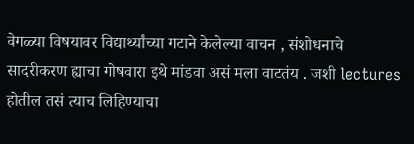वेगळ्या विषयावर विद्यार्थ्यांच्या गटाने केलेल्या वाचन , संशोधनाचे सादरीकरण ह्याचा गोषवारा इथे मांडवा असं मला वाटतंय . जशी lectures होतील तसं त्याच लिहिण्याचा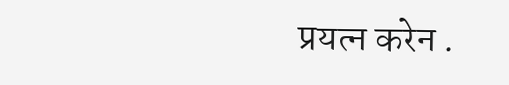प्रयत्न करेन .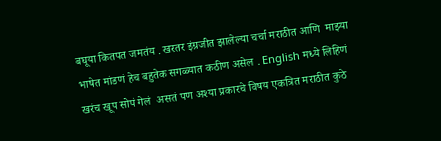बघूया कितपत जमतंय . खरतर इंग्रजीत झालेल्या चर्चा मराठीत आणि  माझ्या भाषेत मांडणं हेच बहुतेक सगळ्यात कठीण असेल . English मध्ये लिहिणं खरंच खूप सोपं गेलं  असतं पण अश्या प्रकारचे विषय एकत्रित मराठीत कुठे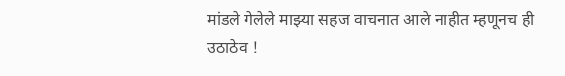मांडले गेलेले माझ्या सहज वाचनात आले नाहीत म्हणूनच ही उठाठेव !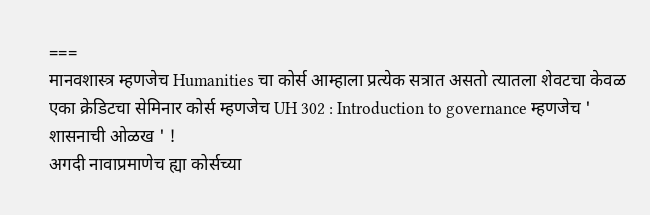===
मानवशास्त्र म्हणजेच Humanities चा कोर्स आम्हाला प्रत्येक सत्रात असतो त्यातला शेवटचा केवळ एका क्रेडिटचा सेमिनार कोर्स म्हणजेच UH 302 : Introduction to governance म्हणजेच ' शासनाची ओळख ' !
अगदी नावाप्रमाणेच ह्या कोर्सच्या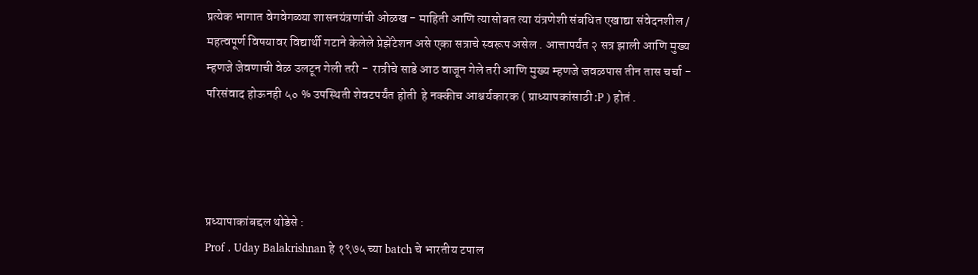प्रत्येक भागात वेगवेगळ्या शासनयंत्रणांची ओळख - माहिती आणि त्यासोबत त्या यंत्रणेशी संबधित एखाद्या संवेदनशील / महत्वपूर्ण विषयावर विद्यार्थी गटाने केलेले प्रेझेंटेशन असे एका सत्राचे स्वरूप असेल . आत्तापर्यंत २ सत्र झाली आणि मुख्य म्हणजे जेवणाची वेळ उलटून गेली तरी -  रात्रीचे साडे आठ वाजून गेले तरी आणि मुख्य म्हणजे जवळपास तीन तास चर्चा - परिसंवाद होऊनही ५० % उपस्थिती शेवटपर्यंत होती  हे नक्कीच आश्चर्यकारक ( प्राध्यापकांसाठी :P ) होतं .




प्रध्यापाकांबद्दल थोडेसे :
Prof . Uday Balakrishnan हे १९७५ च्या batch चे भारतीय टपाल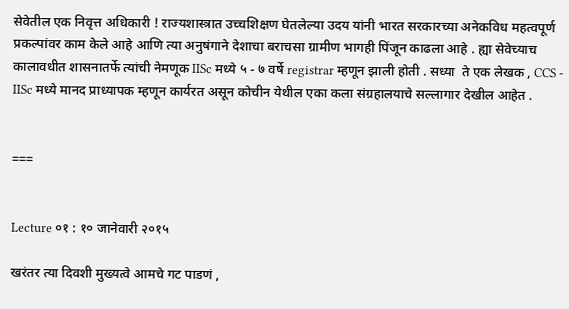सेवेतील एक निवृत्त अधिकारी ! राज्यशास्त्रात उच्चशिक्षण घेतलेल्या उदय यांनी भारत सरकारच्या अनेकविध महत्वपूर्ण प्रकल्पांवर काम केले आहे आणि त्या अनुषंगाने देशाचा बराचसा ग्रामीण भागही पिंजून काढला आहे . ह्या सेवेच्याच कालावधीत शासनातर्फे त्यांची नेमणूक IISc मध्ये ५ - ७ वर्षे registrar म्हणून झाली होती . सध्या  ते एक लेखक , CCS -  IISc मध्ये मानद प्राध्यापक म्हणून कार्यरत असून कोचीन येथील एका कला संग्रहालयाचे सल्लागार देखील आहेत .


===


Lecture ०१ : १० जानेवारी २०१५

खरंतर त्या दिवशी मुख्यत्वे आमचे गट पाडणं ,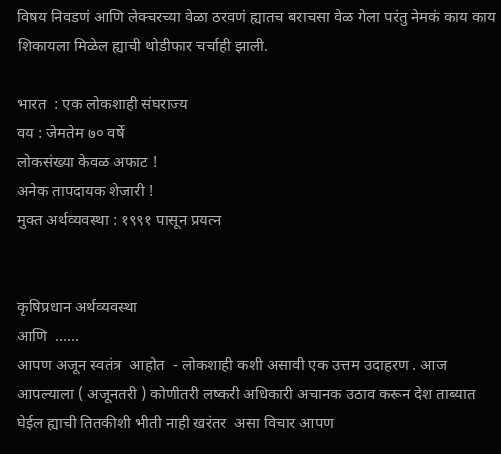विषय निवडणं आणि लेक्चरच्या वेळा ठरवणं ह्यातच बराचसा वेळ गेला परंतु नेमकं काय काय शिकायला मिळेल ह्याची थोडीफार चर्चाही झाली.

भारत  : एक लोकशाही संघराज्य
वय : जेमतेम ७० वर्षे
लोकसंख्या केवळ अफाट !
अनेक तापदायक शेजारी !
मुक्त अर्थव्यवस्था : १९९१ पासून प्रयत्न


कृषिप्रधान अर्थव्यवस्था
आणि  ……
आपण अजून स्वतंत्र  आहोत  - लोकशाही कशी असावी एक उत्तम उदाहरण . आज आपल्याला ( अजूनतरी ) कोणीतरी लष्करी अधिकारी अचानक उठाव करून देश ताब्यात घेईल ह्याची तितकीशी भीती नाही खरंतर  असा विचार आपण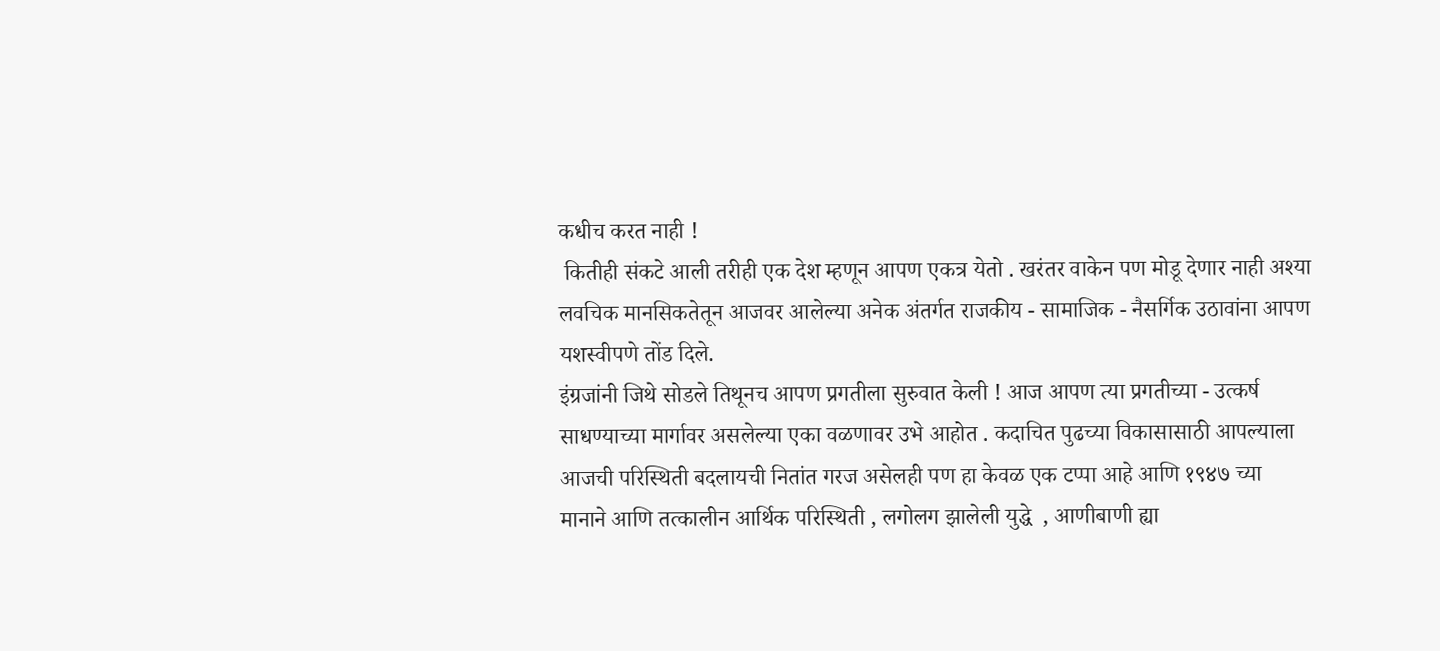कधीच करत नाही !
 कितीही संकटे आली तरीही एक देश म्हणून आपण एकत्र येतो . खरंतर वाकेन पण मोडू देणार नाही अश्या लवचिक मानसिकतेतून आजवर आलेल्या अनेक अंतर्गत राजकीय - सामाजिक - नैसर्गिक उठावांना आपण यशस्वीपणे तोंड दिले.
इंग्रजांनी जिथे सोडले तिथूनच आपण प्रगतीला सुरुवात केली ! आज आपण त्या प्रगतीच्या - उत्कर्ष साधण्याच्या मार्गावर असलेल्या एका वळणावर उभे आहोत . कदाचित पुढच्या विकासासाठी आपल्याला आजची परिस्थिती बदलायची नितांत गरज असेलही पण हा केवळ एक टप्पा आहे आणि १९४७ च्या मानाने आणि तत्कालीन आर्थिक परिस्थिती , लगोलग झालेली युद्धे  , आणीबाणी ह्या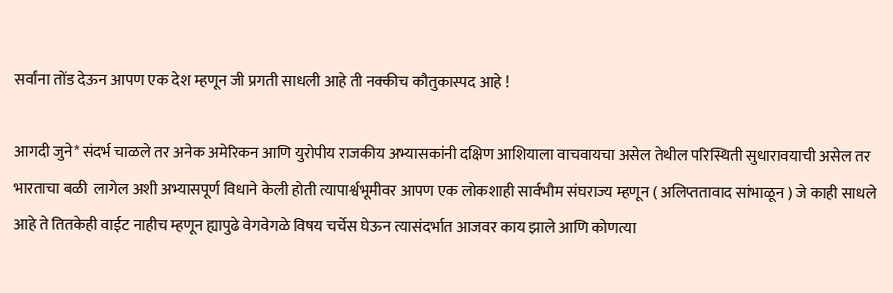सर्वांना तोंड देऊन आपण एक देश म्हणून जी प्रगती साधली आहे ती नक्कीच कौतुकास्पद आहे !

आगदी जुने* संदर्भ चाळले तर अनेक अमेरिकन आणि युरोपीय राजकीय अभ्यासकांनी दक्षिण आशियाला वाचवायचा असेल तेथील परिस्थिती सुधारावयाची असेल तर भारताचा बळी  लागेल अशी अभ्यासपूर्ण विधाने केली होती त्यापार्श्वभूमीवर आपण एक लोकशाही सार्वभौम संघराज्य म्हणून ( अलिप्ततावाद सांभाळून ) जे काही साधले आहे ते तितकेही वाईट नाहीच म्हणून ह्यापुढे वेगवेगळे विषय चर्चेस घेऊन त्यासंदर्भात आजवर काय झाले आणि कोणत्या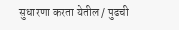सुधारणा करता येतील / पुढची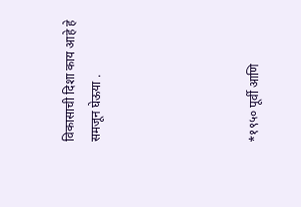विकासाची दिशा काय आहे हे समजून घेऊया .





*१९५० पूर्वी आणि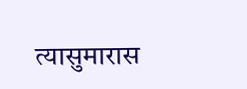त्यासुमारास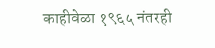काहीवेळा १९६५ नंतरही